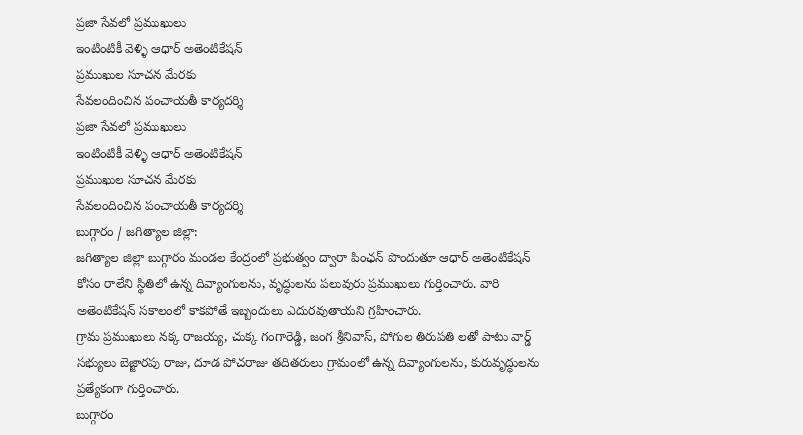ప్రజా సేవలో ప్రముఖులు
ఇంటింటికీ వెళ్ళి ఆధార్ అతెంటికేషన్
ప్రముఖుల సూచన మేరకు
సేవలందించిన పంచాయతీ కార్యదర్శి
ప్రజా సేవలో ప్రముఖులు
ఇంటింటికీ వెళ్ళి ఆధార్ అతెంటికేషన్
ప్రముఖుల సూచన మేరకు
సేవలందించిన పంచాయతీ కార్యదర్శి
బుగ్గారం / జగిత్యాల జిల్లా:
జగిత్యాల జిల్లా బుగ్గారం మండల కేంద్రంలో ప్రభుత్వం ద్వారా పింఛన్ పొందుతూ ఆధార్ అతెంటికేషన్ కోసం రాలేని స్థితిలో ఉన్న దివ్యాంగులను, వృద్ధులను పలువురు ప్రముఖులు గుర్తించారు. వారి అతెంటికేషన్ సకాలంలో కాకపోతే ఇబ్బందులు ఎదురవుతాయని గ్రహించారు.
గ్రామ ప్రముఖులు నక్క రాజయ్య, చుక్క గంగారెడ్డి, జంగ శ్రీనివాస్, పోగుల తిరుపతి లతో పాటు వార్డ్ సభ్యులు బెజ్జారపు రాజు, దూడ పోచరాజు తదితరులు గ్రామంలో ఉన్న దివ్యాంగులను, కురువృద్ధులను ప్రత్యేకంగా గుర్తించారు.
బుగ్గారం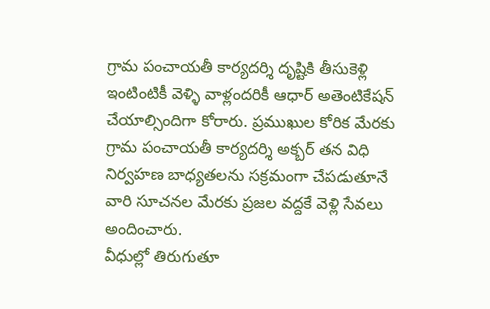గ్రామ పంచాయతీ కార్యదర్శి దృష్టికి తీసుకెళ్లి ఇంటింటికీ వెళ్ళి వాళ్లందరికీ ఆధార్ అతెంటికేషన్ చేయాల్సిందిగా కోరారు. ప్రముఖుల కోరిక మేరకు గ్రామ పంచాయతీ కార్యదర్శి అక్బర్ తన విధి నిర్వహణ బాధ్యతలను సక్రమంగా చేపడుతూనే వారి సూచనల మేరకు ప్రజల వద్దకే వెళ్లి సేవలు అందించారు.
వీధుల్లో తిరుగుతూ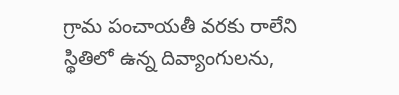గ్రామ పంచాయతీ వరకు రాలేని స్థితిలో ఉన్న దివ్యాంగులను,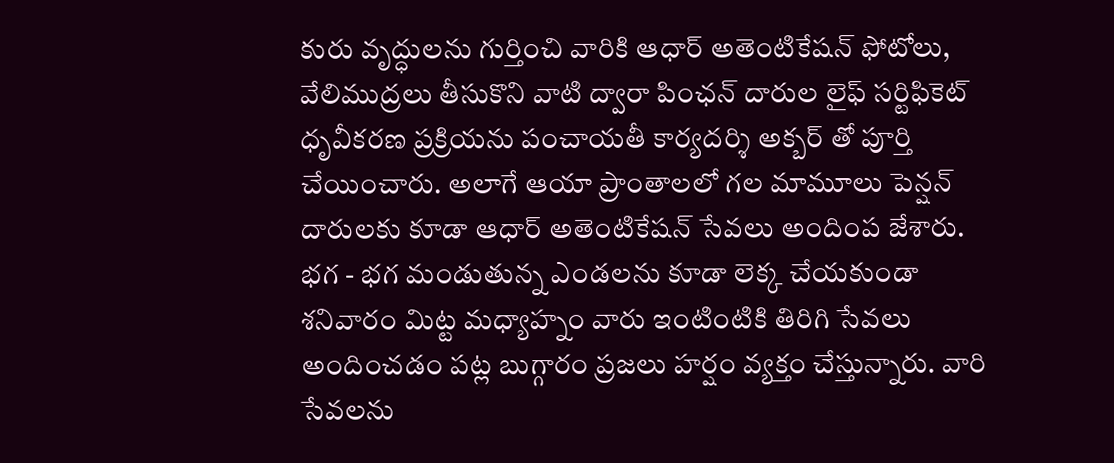కురు వృద్ధులను గుర్తించి వారికి ఆధార్ అతెంటికేషన్ ఫోటోలు, వేలిముద్రలు తీసుకొని వాటి ద్వారా పింఛన్ దారుల లైఫ్ సర్టిఫికెట్ ధృవీకరణ ప్రక్రియను పంచాయతీ కార్యదర్శి అక్బర్ తో పూర్తి చేయించారు. అలాగే ఆయా ప్రాంతాలలో గల మామూలు పెన్షన్ దారులకు కూడా ఆధార్ అతెంటికేషన్ సేవలు అందింప జేశారు.
భగ - భగ మండుతున్న ఎండలను కూడా లెక్క చేయకుండా శనివారం మిట్ట మధ్యాహ్నం వారు ఇంటింటికి తిరిగి సేవలు అందించడం పట్ల బుగ్గారం ప్రజలు హర్షం వ్యక్తం చేస్తున్నారు. వారి సేవలను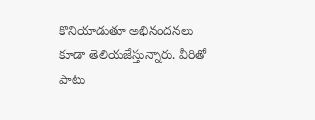కొనియాడుతూ అభినందనలు కూడా తెలియజేస్తున్నారు. వీరితో పాటు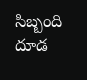సిబ్బంది దూడ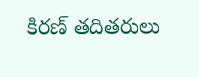కిరణ్ తదితరులు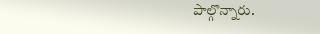పాల్గొన్నారు.